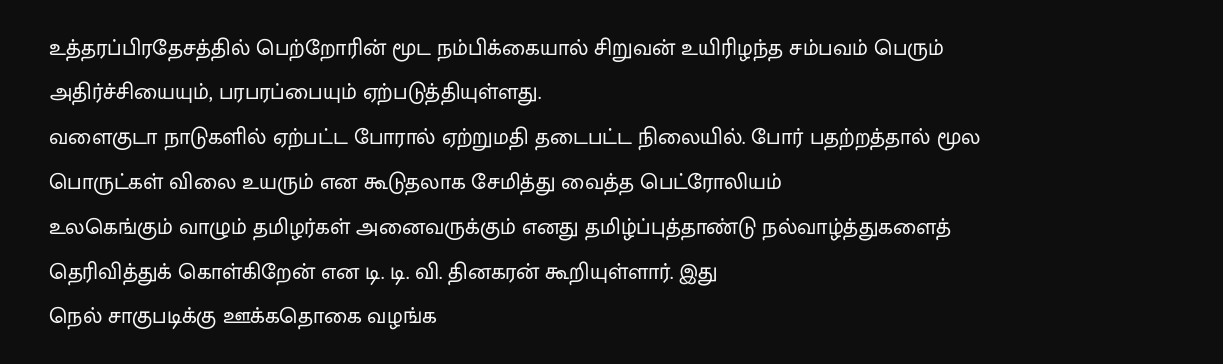உத்தரப்பிரதேசத்தில் பெற்றோரின் மூட நம்பிக்கையால் சிறுவன் உயிரிழந்த சம்பவம் பெரும் அதிர்ச்சியையும், பரபரப்பையும் ஏற்படுத்தியுள்ளது.
வளைகுடா நாடுகளில் ஏற்பட்ட போரால் ஏற்றுமதி தடைபட்ட நிலையில். போர் பதற்றத்தால் மூல பொருட்கள் விலை உயரும் என கூடுதலாக சேமித்து வைத்த பெட்ரோலியம்
உலகெங்கும் வாழும் தமிழர்கள் அனைவருக்கும் எனது தமிழ்ப்புத்தாண்டு நல்வாழ்த்துகளைத் தெரிவித்துக் கொள்கிறேன் என டி. டி. வி. தினகரன் கூறியுள்ளார். இது
நெல் சாகுபடிக்கு ஊக்கதொகை வழங்க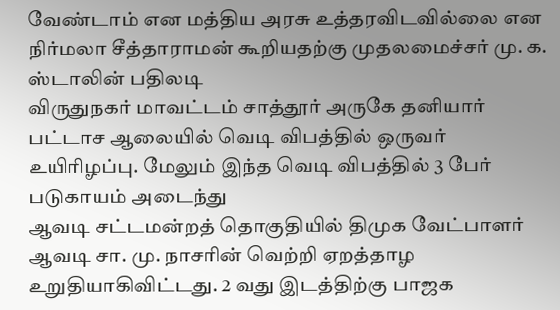வேண்டாம் என மத்திய அரசு உத்தரவிடவில்லை என நிர்மலா சீத்தாராமன் கூறியதற்கு முதலமைச்சர் மு. க. ஸ்டாலின் பதிலடி
விருதுநகர் மாவட்டம் சாத்தூர் அருகே தனியார் பட்டாச ஆலையில் வெடி விபத்தில் ஒருவர் உயிரிழப்பு. மேலும் இந்த வெடி விபத்தில் 3 பேர் படுகாயம் அடைந்து
ஆவடி சட்டமன்றத் தொகுதியில் திமுக வேட்பாளர் ஆவடி சா. மு. நாசரின் வெற்றி ஏறத்தாழ உறுதியாகிவிட்டது. 2 வது இடத்திற்கு பாஜக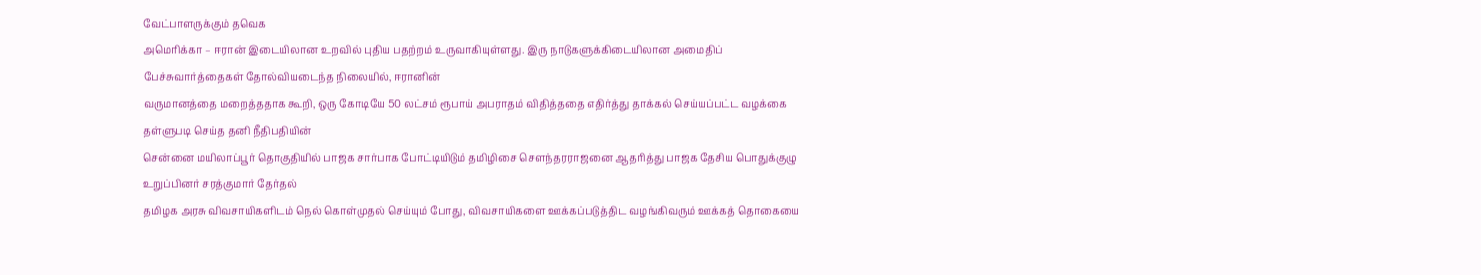வேட்பாளருக்கும் தவெக
அமெரிக்கா – ஈரான் இடையிலான உறவில் புதிய பதற்றம் உருவாகியுள்ளது. இரு நாடுகளுக்கிடையிலான அமைதிப் பேச்சுவார்த்தைகள் தோல்வியடைந்த நிலையில், ஈரானின்
வருமானத்தை மறைத்ததாக கூறி, ஒரு கோடியே 50 லட்சம் ரூபாய் அபராதம் விதித்ததை எதிர்த்து தாக்கல் செய்யப்பட்ட வழக்கை தள்ளுபடி செய்த தனி நீதிபதியின்
சென்னை மயிலாப்பூர் தொகுதியில் பாஜக சார்பாக போட்டியிடும் தமிழிசை சௌந்தரராஜனை ஆதரித்து பாஜக தேசிய பொதுக்குழு உறுப்பினர் சரத்குமார் தேர்தல்
தமிழக அரசு விவசாயிகளிடம் நெல் கொள்முதல் செய்யும் போது, விவசாயிகளை ஊக்கப்படுத்திட வழங்கிவரும் ஊக்கத் தொகையை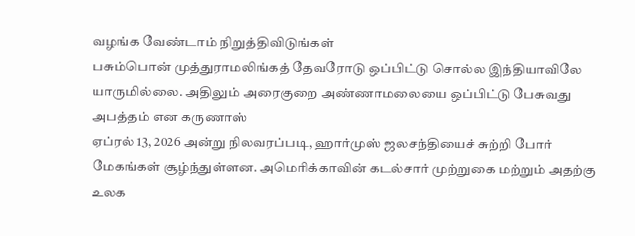வழங்க வேண்டாம் நிறுத்திவிடுங்கள்
பசும்பொன் முத்துராமலிங்கத் தேவரோடு ஒப்பிட்டு சொல்ல இந்தியாவிலே யாருமில்லை. அதிலும் அரைகுறை அண்ணாமலையை ஒப்பிட்டு பேசுவது அபத்தம் என கருணாஸ்
ஏப்ரல் 13, 2026 அன்று நிலவரப்படி, ஹார்முஸ் ஜலசந்தியைச் சுற்றி போர் மேகங்கள் சூழ்ந்துள்ளன. அமெரிக்காவின் கடல்சார் முற்றுகை மற்றும் அதற்கு உலக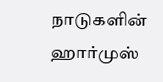நாடுகளின்
ஹார்முஸ்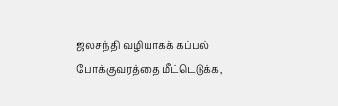ஜலசந்தி வழியாகக் கப்பல் போக்குவரத்தை மீட்டெடுக்க,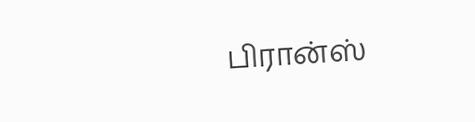பிரான்ஸ்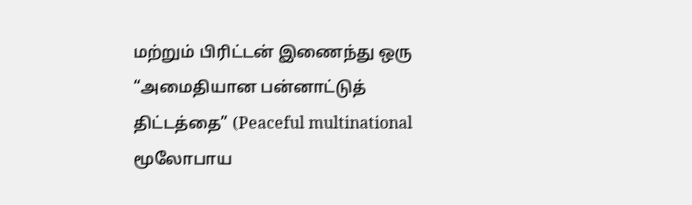மற்றும் பிரிட்டன் இணைந்து ஒரு “அமைதியான பன்னாட்டுத் திட்டத்தை” (Peaceful multinational
மூலோபாய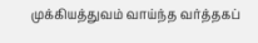முக்கியத்துவம் வாய்ந்த வர்த்தகப்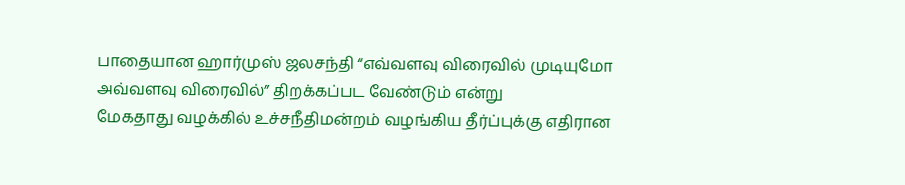பாதையான ஹார்முஸ் ஜலசந்தி “எவ்வளவு விரைவில் முடியுமோ அவ்வளவு விரைவில்” திறக்கப்பட வேண்டும் என்று
மேகதாது வழக்கில் உச்சநீதிமன்றம் வழங்கிய தீர்ப்புக்கு எதிரான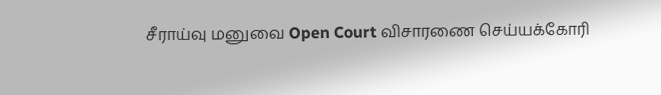சீராய்வு மனுவை Open Court விசாரணை செய்யக்கோரி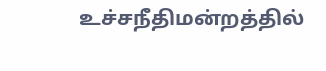உச்சநீதிமன்றத்தில்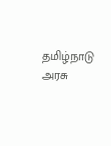தமிழ்நாடு அரசு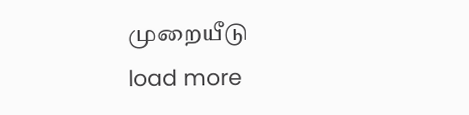முறையீடு
load more